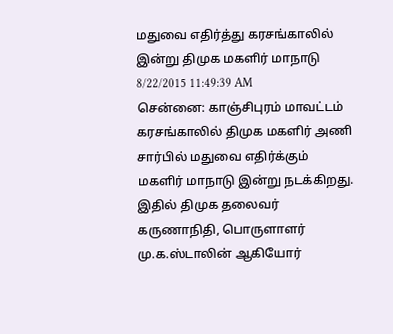மதுவை எதிர்த்து கரசங்காலில் இன்று திமுக மகளிர் மாநாடு
8/22/2015 11:49:39 AM
சென்னை: காஞ்சிபுரம் மாவட்டம் கரசங்காலில் திமுக மகளிர் அணி சார்பில் மதுவை எதிர்க்கும் மகளிர் மாநாடு இன்று நடக்கிறது. இதில் திமுக தலைவர் கருணாநிதி, பொருளாளர் மு.க.ஸ்டாலின் ஆகியோர்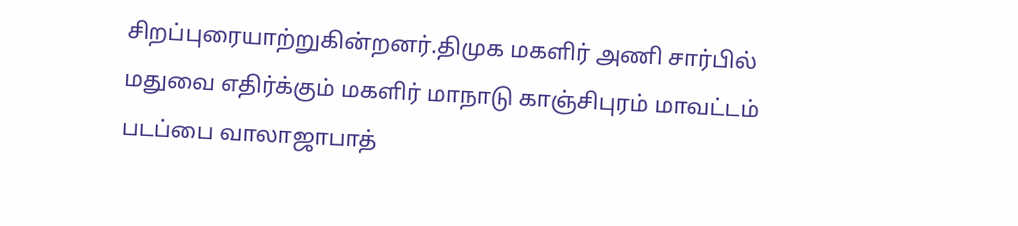சிறப்புரையாற்றுகின்றனர்.திமுக மகளிர் அணி சார்பில் மதுவை எதிர்க்கும் மகளிர் மாநாடு காஞ்சிபுரம் மாவட்டம் படப்பை வாலாஜாபாத்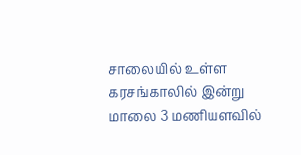சாலையில் உள்ள கரசங்காலில் இன்று மாலை 3 மணியளவில்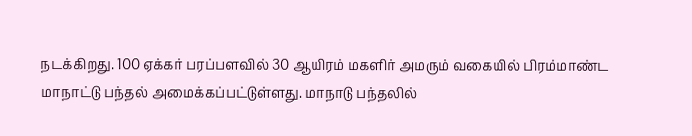நடக்கிறது. 100 ஏக்கர் பரப்பளவில் 30 ஆயிரம் மகளிர் அமரும் வகையில் பிரம்மாண்ட மாநாட்டு பந்தல் அமைக்கப்பட்டுள்ளது. மாநாடு பந்தலில்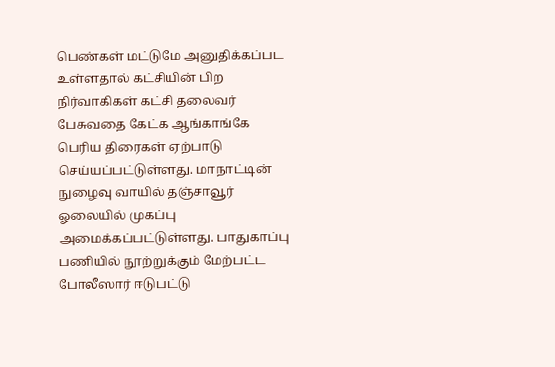பெண்கள் மட்டுமே அனுதிக்கப்பட உள்ளதால் கட்சியின் பிற நிர்வாகிகள் கட்சி தலைவர் பேசுவதை கேட்க ஆங்காங்கே பெரிய திரைகள் ஏற்பாடு செய்யப்பட்டுள்ளது. மாநாட்டின் நுழைவு வாயில் தஞ்சாவூர் ஓலையில் முகப்பு அமைக்கப்பட்டுள்ளது. பாதுகாப்பு பணியில் நூற்றுக்கும் மேற்பட்ட போலீஸார் ஈடுபட்டு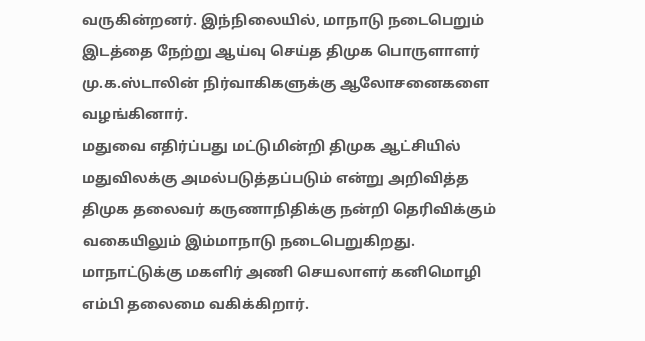வருகின்றனர். இந்நிலையில், மாநாடு நடைபெறும் இடத்தை நேற்று ஆய்வு செய்த திமுக பொருளாளர் மு.க.ஸ்டாலின் நிர்வாகிகளுக்கு ஆலோசனைகளை வழங்கினார்.
மதுவை எதிர்ப்பது மட்டுமின்றி திமுக ஆட்சியில் மதுவிலக்கு அமல்படுத்தப்படும் என்று அறிவித்த திமுக தலைவர் கருணாநிதிக்கு நன்றி தெரிவிக்கும் வகையிலும் இம்மாநாடு நடைபெறுகிறது. மாநாட்டுக்கு மகளிர் அணி செயலாளர் கனிமொழி எம்பி தலைமை வகிக்கிறார்.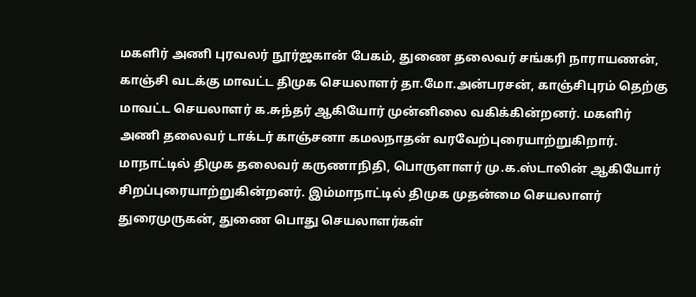மகளிர் அணி புரவலர் நூர்ஜகான் பேகம், துணை தலைவர் சங்கரி நாராயணன், காஞ்சி வடக்கு மாவட்ட திமுக செயலாளர் தா.மோ.அன்பரசன், காஞ்சிபுரம் தெற்கு மாவட்ட செயலாளர் க.சுந்தர் ஆகியோர் முன்னிலை வகிக்கின்றனர். மகளிர் அணி தலைவர் டாக்டர் காஞ்சனா கமலநாதன் வரவேற்புரையாற்றுகிறார். மாநாட்டில் திமுக தலைவர் கருணாநிதி, பொருளாளர் மு.க.ஸ்டாலின் ஆகியோர் சிறப்புரையாற்றுகின்றனர். இம்மாநாட்டில் திமுக முதன்மை செயலாளர் துரைமுருகன், துணை பொது செயலாளர்கள்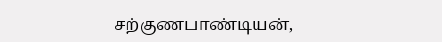சற்குணபாண்டியன்,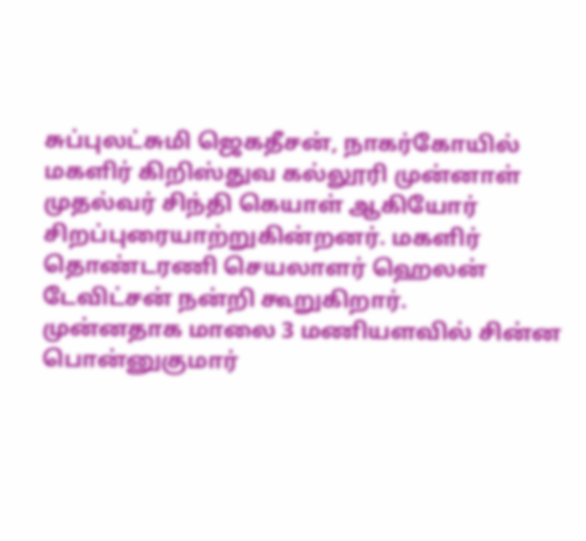சுப்புலட்சுமி ஜெகதீசன், நாகர்கோயில் மகளிர் கிறிஸ்துவ கல்லூரி முன்னாள் முதல்வர் சிந்தி கெயாள் ஆகியோர் சிறப்புரையாற்றுகின்றனர். மகளிர் தொண்டரணி செயலாளர் ஹெலன் டேவிட்சன் நன்றி கூறுகிறார்.
முன்னதாக மாலை 3 மணியளவில் சின்ன பொன்னுகுமார்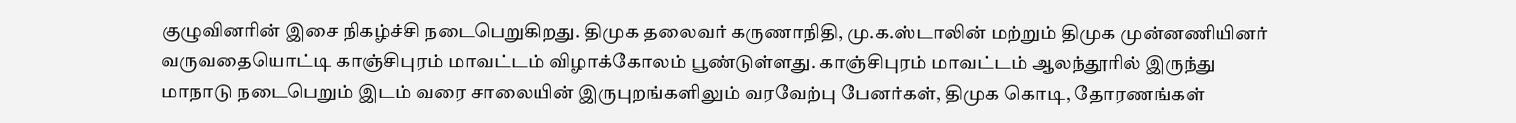குழுவினரின் இசை நிகழ்ச்சி நடைபெறுகிறது. திமுக தலைவர் கருணாநிதி, மு.க.ஸ்டாலின் மற்றும் திமுக முன்னணியினர் வருவதையொட்டி காஞ்சிபுரம் மாவட்டம் விழாக்கோலம் பூண்டுள்ளது. காஞ்சிபுரம் மாவட்டம் ஆலந்தூரில் இருந்து மாநாடு நடைபெறும் இடம் வரை சாலையின் இருபுறங்களிலும் வரவேற்பு பேனர்கள், திமுக கொடி, தோரணங்கள்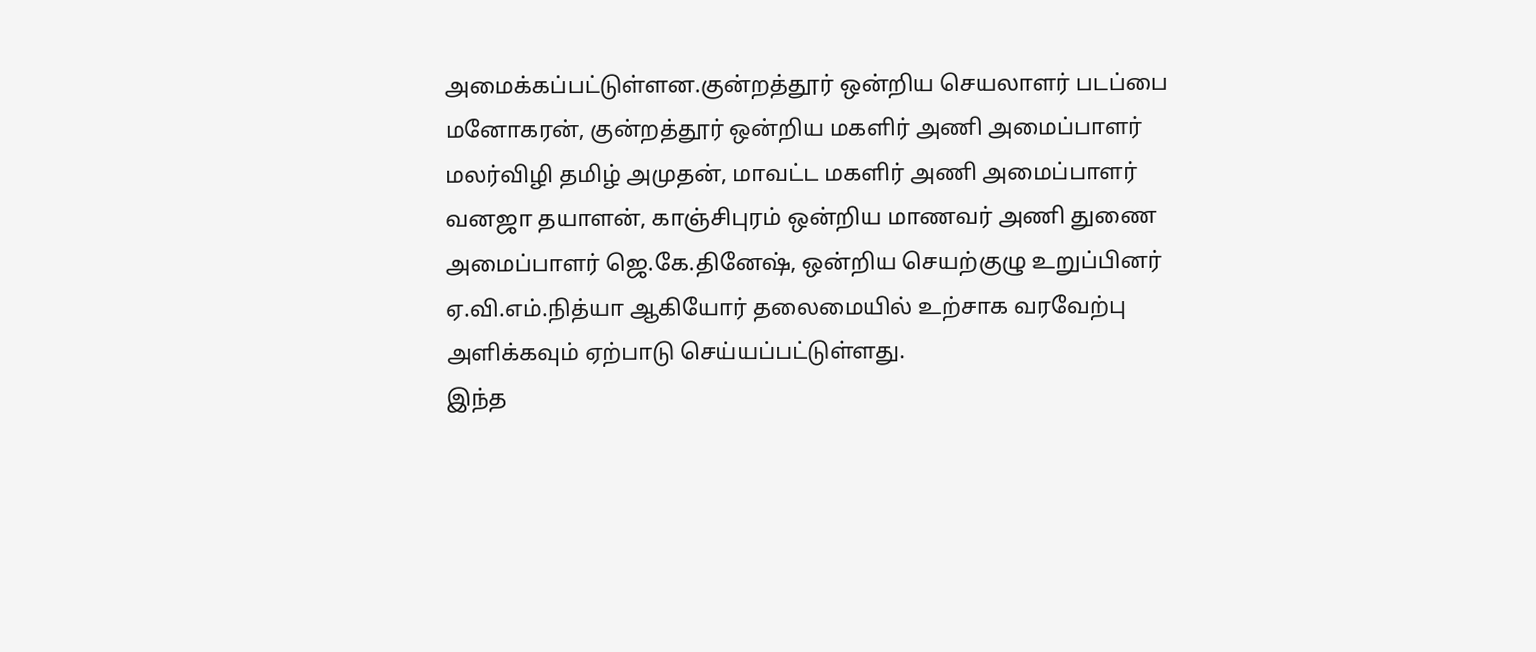அமைக்கப்பட்டுள்ளன.குன்றத்தூர் ஒன்றிய செயலாளர் படப்பை மனோகரன், குன்றத்தூர் ஒன்றிய மகளிர் அணி அமைப்பாளர் மலர்விழி தமிழ் அமுதன், மாவட்ட மகளிர் அணி அமைப்பாளர் வனஜா தயாளன், காஞ்சிபுரம் ஒன்றிய மாணவர் அணி துணை அமைப்பாளர் ஜெ.கே.தினேஷ், ஒன்றிய செயற்குழு உறுப்பினர் ஏ.வி.எம்.நித்யா ஆகியோர் தலைமையில் உற்சாக வரவேற்பு அளிக்கவும் ஏற்பாடு செய்யப்பட்டுள்ளது.
இந்த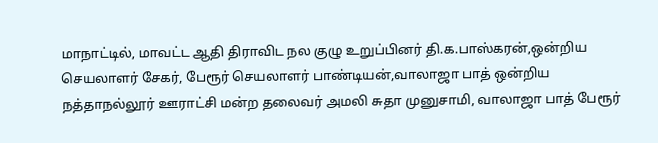மாநாட்டில், மாவட்ட ஆதி திராவிட நல குழு உறுப்பினர் தி.க.பாஸ்கரன்,ஒன்றிய செயலாளர் சேகர், பேரூர் செயலாளர் பாண்டியன்,வாலாஜா பாத் ஒன்றிய நத்தாநல்லூர் ஊராட்சி மன்ற தலைவர் அமலி சுதா முனுசாமி, வாலாஜா பாத் பேரூர்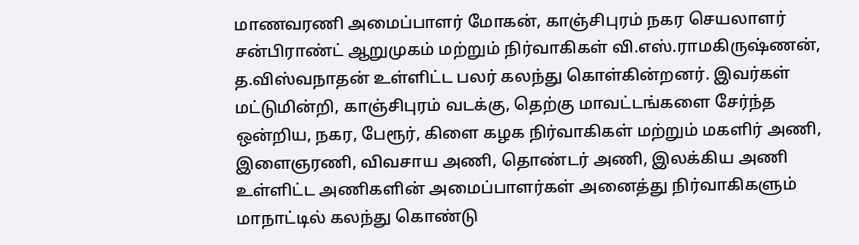மாணவரணி அமைப்பாளர் மோகன், காஞ்சிபுரம் நகர செயலாளர் சன்பிராண்ட் ஆறுமுகம் மற்றும் நிர்வாகிகள் வி.எஸ்.ராமகிருஷ்ணன், த.விஸ்வநாதன் உள்ளிட்ட பலர் கலந்து கொள்கின்றனர். இவர்கள் மட்டுமின்றி, காஞ்சிபுரம் வடக்கு, தெற்கு மாவட்டங்களை சேர்ந்த ஒன்றிய, நகர, பேரூர், கிளை கழக நிர்வாகிகள் மற்றும் மகளிர் அணி, இளைஞரணி, விவசாய அணி, தொண்டர் அணி, இலக்கிய அணி உள்ளிட்ட அணிகளின் அமைப்பாளர்கள் அனைத்து நிர்வாகிகளும் மாநாட்டில் கலந்து கொண்டு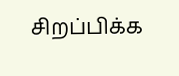சிறப்பிக்க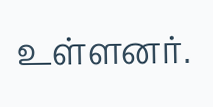உள்ளனர்.